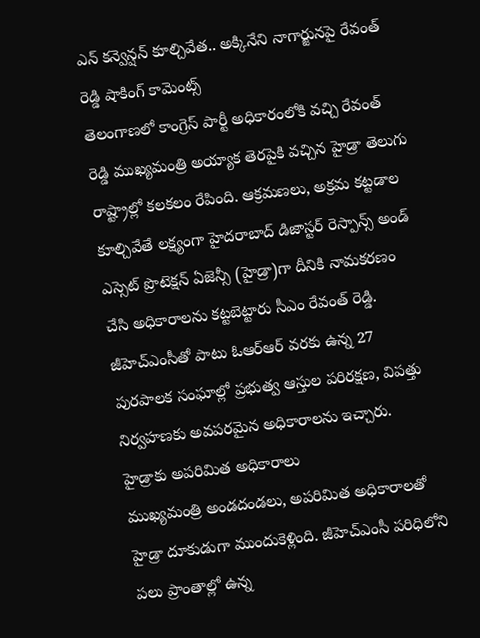ఎన్ కన్వెన్షన్ కూల్చివేత.. అక్కినేని నాగార్జునపై రేవంత్ రెడ్డి షాకింగ్ కామెంట్స్
తెలంగాణలో కాంగ్రెస్ పార్టీ అధికారంలోకి వచ్చి రేవంత్ రెడ్డి ముఖ్యమంత్రి అయ్యాక తెరపైకి వచ్చిన హైడ్రా తెలుగు రాష్ట్రాల్లో కలకలం రేపింది. ఆక్రమణలు, అక్రమ కట్టడాల కూల్చివేతే లక్ష్యంగా హైదరాబాద్ డిజాస్టర్ రెస్పాన్స్ అండ్ ఎస్సెట్ ప్రొటెక్షన్ ఏజెన్సీ (హైడ్రా)గా దీనికి నామకరణం చేసి అధికారాలను కట్టబెట్టారు సీఎం రేవంత్ రెడ్డి. జీహెచ్ఎంసీతో పాటు ఓఆర్ఆర్ వరకు ఉన్న 27 పురపాలక సంఘాల్లో ప్రభుత్వ ఆస్తుల పరిరక్షణ, విపత్తు నిర్వహణకు అవపరమైన అధికారాలను ఇచ్చారు.
హైడ్రాకు అపరిమిత అధికారాలు
ముఖ్యమంత్రి అండదండలు, అపరిమిత అధికారాలతో హైడ్రా దూకుడుగా ముందుకెళ్లింది. జీహెచ్ఎంసీ పరిధిలోని పలు ప్రాంతాల్లో ఉన్న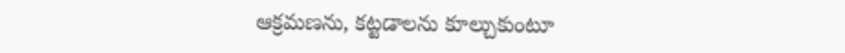ఆక్రమణను, కట్టడాలను కూల్చుకుంటూ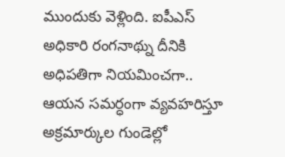ముందుకు వెళ్లింది. ఐపీఎస్ అధికారి రంగనాథ్ను దీనికి అధిపతిగా నియమించగా.. ఆయన సమర్ధంగా వ్యవహరిస్తూ అక్రమార్కుల గుండెల్లో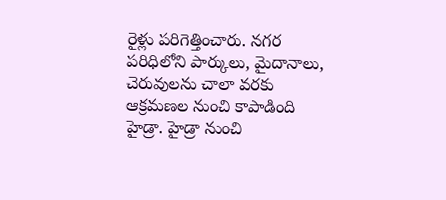రైళ్లు పరిగెత్తించారు. నగర పరిధిలోని పార్కులు, మైదానాలు, చెరువులను చాలా వరకు ఆక్రమణల నుంచి కాపాడింది హైడ్రా. హైడ్రా నుంచి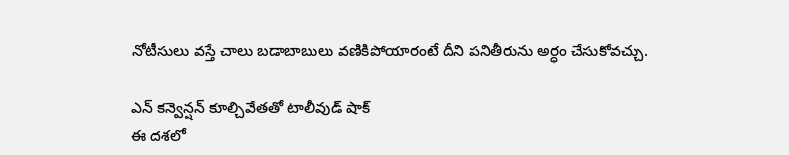నోటీసులు వస్తే చాలు బడాబాబులు వణికిపోయారంటే దీని పనితీరును అర్ధం చేసుకోవచ్చు.

ఎన్ కన్వెన్షన్ కూల్చివేతతో టాలీవుడ్ షాక్
ఈ దశలో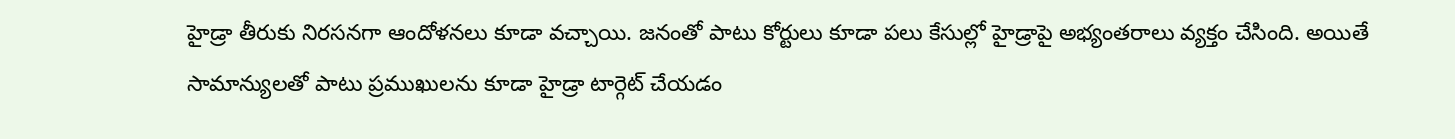హైడ్రా తీరుకు నిరసనగా ఆందోళనలు కూడా వచ్చాయి. జనంతో పాటు కోర్టులు కూడా పలు కేసుల్లో హైడ్రాపై అభ్యంతరాలు వ్యక్తం చేసింది. అయితే సామాన్యులతో పాటు ప్రముఖులను కూడా హైడ్రా టార్గెట్ చేయడం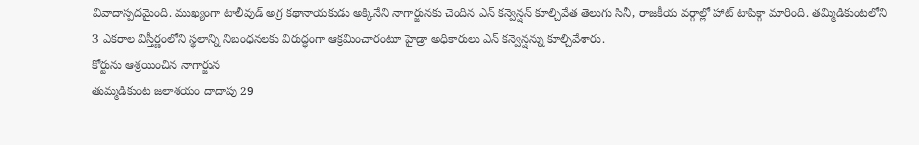వివాదాస్పదమైంది. ముఖ్యంగా టాలీవుడ్ అగ్ర కథానాయకుడు అక్కినేని నాగార్జునకు చెందిన ఎన్ కన్వెన్షన్ కూల్చివేత తెలుగు సినీ, రాజకీయ వర్గాల్లో హాట్ టాపిక్గా మారింది. తమ్మిడికుంటలోని 3 ఎకరాల విస్తీర్ణంలోని స్థలాన్ని నిబంధనలకు విరుద్ధంగా ఆక్రమించారంటూ హైడ్రా అధికారులు ఎన్ కన్వెన్షన్ను కూల్చివేశారు.
కోర్టును ఆశ్రయించిన నాగార్జున
తుమ్మడికుంట జలాశయం దాదాపు 29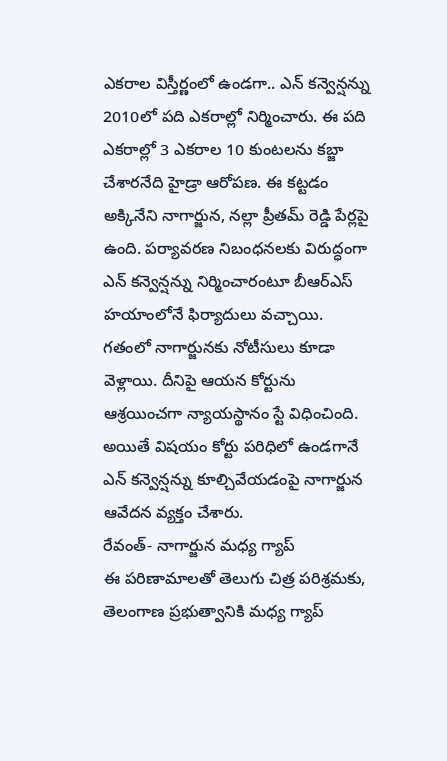ఎకరాల విస్తీర్ణంలో ఉండగా.. ఎన్ కన్వెన్షన్ను 2010లో పది ఎకరాల్లో నిర్మించారు. ఈ పది ఎకరాల్లో 3 ఎకరాల 10 కుంటలను కబ్జా చేశారనేది హైడ్రా ఆరోపణ. ఈ కట్టడం అక్కినేని నాగార్జున, నల్లా ప్రీతమ్ రెడ్డి పేర్లపై ఉంది. పర్యావరణ నిబంధనలకు విరుద్ధంగా ఎన్ కన్వెన్షన్ను నిర్మించారంటూ బీఆర్ఎస్ హయాంలోనే ఫిర్యాదులు వచ్చాయి. గతంలో నాగార్జునకు నోటీసులు కూడా వెళ్లాయి. దీనిపై ఆయన కోర్టును ఆశ్రయించగా న్యాయస్థానం స్టే విధించింది. అయితే విషయం కోర్టు పరిధిలో ఉండగానే ఎన్ కన్వెన్షన్ను కూల్చివేయడంపై నాగార్జున ఆవేదన వ్యక్తం చేశారు.
రేవంత్- నాగార్జున మధ్య గ్యాప్
ఈ పరిణామాలతో తెలుగు చిత్ర పరిశ్రమకు, తెలంగాణ ప్రభుత్వానికి మధ్య గ్యాప్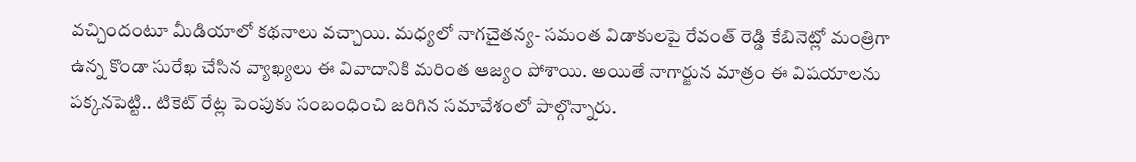వచ్చిందంటూ మీడియాలో కథనాలు వచ్చాయి. మధ్యలో నాగచైతన్య- సమంత విడాకులపై రేవంత్ రెడ్డి కేబినెట్లో మంత్రిగా ఉన్న కొండా సురేఖ చేసిన వ్యాఖ్యలు ఈ వివాదానికి మరింత ఆజ్యం పోశాయి. అయితే నాగార్జున మాత్రం ఈ విషయాలను పక్కనపెట్టి.. టికెట్ రేట్ల పెంపుకు సంబంధించి జరిగిన సమావేశంలో పాల్గొన్నారు.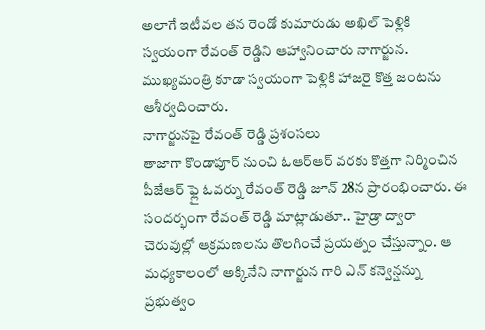అలాగే ఇటీవల తన రెండో కుమారుడు అఖిల్ పెళ్లికి స్వయంగా రేవంత్ రెడ్డిని ఆహ్వానించారు నాగార్జున. ముఖ్యమంత్రి కూడా స్వయంగా పెళ్లికి హాజరై కొత్త జంటను ఆశీర్వదించారు.
నాగార్జునపై రేవంత్ రెడ్డి ప్రశంసలు
తాజాగా కొండాపూర్ నుంచి ఓఆర్ఆర్ వరకు కొత్తగా నిర్మించిన పీజేఆర్ ఫ్లై ఓవర్ను రేవంత్ రెడ్డి జూన్ 28న ప్రారంభించారు. ఈ సందర్భంగా రేవంత్ రెడ్డి మాట్లాడుతూ.. హైడ్రా ద్వారా చెరువుల్లో ఆక్రమణలను తొలగించే ప్రయత్నం చేస్తున్నాం. ఆ మధ్యకాలంలో అక్కినేని నాగార్జున గారి ఎన్ కన్వెన్షన్ను ప్రభుత్వం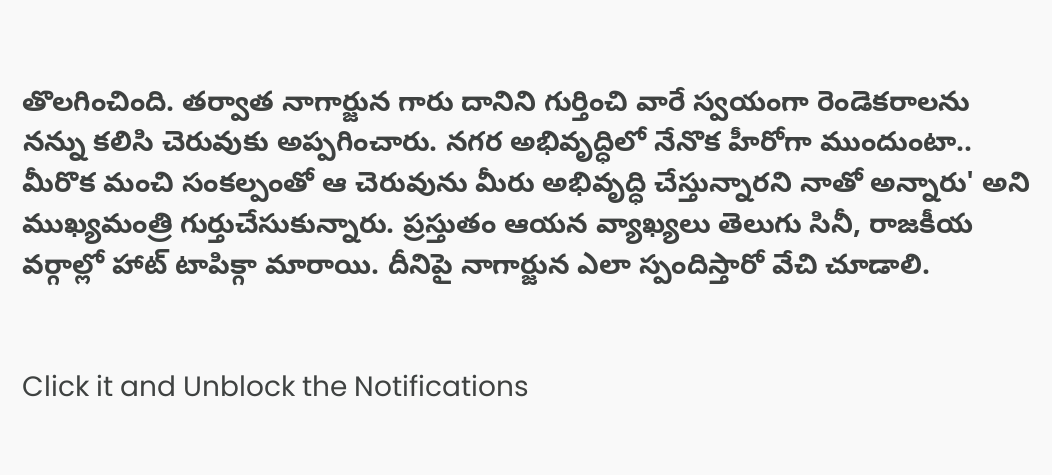తొలగించింది. తర్వాత నాగార్జున గారు దానిని గుర్తించి వారే స్వయంగా రెండెకరాలను నన్ను కలిసి చెరువుకు అప్పగించారు. నగర అభివృద్ధిలో నేనొక హీరోగా ముందుంటా.. మీరొక మంచి సంకల్పంతో ఆ చెరువును మీరు అభివృద్ధి చేస్తున్నారని నాతో అన్నారు' అని ముఖ్యమంత్రి గుర్తుచేసుకున్నారు. ప్రస్తుతం ఆయన వ్యాఖ్యలు తెలుగు సినీ, రాజకీయ వర్గాల్లో హాట్ టాపిక్గా మారాయి. దీనిపై నాగార్జున ఎలా స్పందిస్తారో వేచి చూడాలి.


Click it and Unblock the Notifications